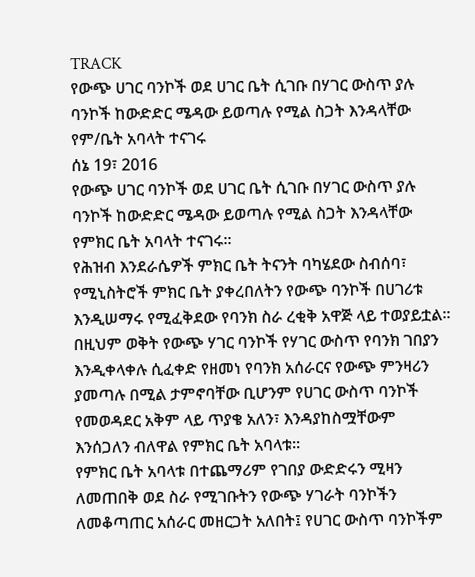TRACK
የውጭ ሀገር ባንኮች ወደ ሀገር ቤት ሲገቡ በሃገር ውስጥ ያሉ ባንኮች ከውድድር ሜዳው ይወጣሉ የሚል ስጋት እንዳላቸው የም/ቤት አባላት ተናገሩ
ሰኔ 19፣ 2016
የውጭ ሀገር ባንኮች ወደ ሀገር ቤት ሲገቡ በሃገር ውስጥ ያሉ ባንኮች ከውድድር ሜዳው ይወጣሉ የሚል ስጋት እንዳላቸው የምክር ቤት አባላት ተናገሩ፡፡
የሕዝብ እንደራሴዎች ምክር ቤት ትናንት ባካሄደው ስብሰባ፣ የሚኒስትሮች ምክር ቤት ያቀረበለትን የውጭ ባንኮች በሀገሪቱ እንዲሠማሩ የሚፈቅደው የባንክ ስራ ረቂቅ አዋጅ ላይ ተወያይቷል፡፡
በዚህም ወቅት የውጭ ሃገር ባንኮች የሃገር ውስጥ የባንክ ገበያን እንዲቀላቀሉ ሲፈቀድ የዘመነ የባንክ አሰራርና የውጭ ምንዛሪን ያመጣሉ በሚል ታምኖባቸው ቢሆንም የሀገር ውስጥ ባንኮች የመወዳደር አቅም ላይ ጥያቄ አለን፣ እንዳያከስሟቸውም እንሰጋለን ብለዋል የምክር ቤት አባላቱ፡፡
የምክር ቤት አባላቱ በተጨማሪም የገበያ ውድድሩን ሚዛን ለመጠበቅ ወደ ስራ የሚገቡትን የውጭ ሃገራት ባንኮችን ለመቆጣጠር አሰራር መዘርጋት አለበት፤ የሀገር ውስጥ ባንኮችም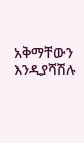አቅማቸውን እንዲያሻሽሉ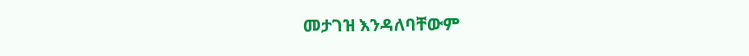መታገዝ እንዳለባቸውም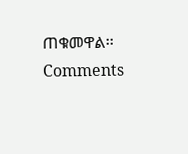ጠቁመዋል፡፡
Comments